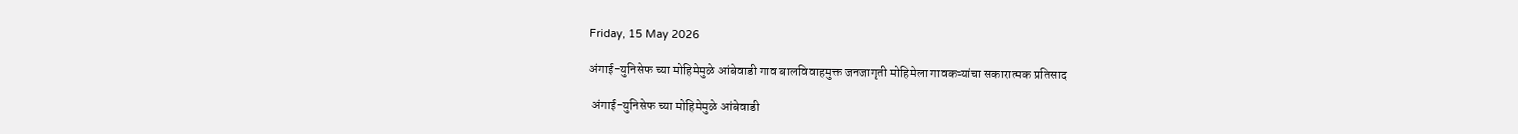Friday, 15 May 2026

अंगाई-युनिसेफ च्या मोहिमेमुळे आंबेवाडी गाव बालविवाहमुक्त जनजागृती मोहिमेला गावकऱ्यांचा सकारात्मक प्रतिसाद

 अंगाई-युनिसेफ च्या मोहिमेमुळे आंबेवाडी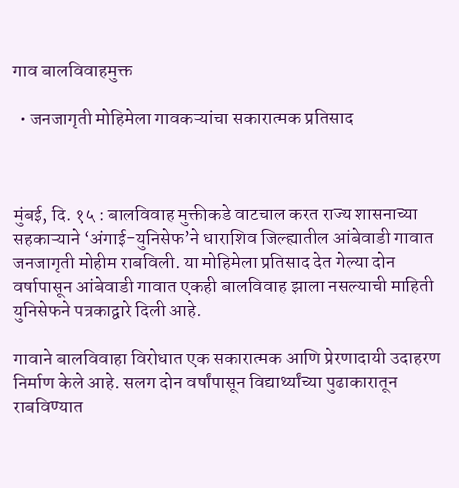गाव बालविवाहमुक्त

  • जनजागृती मोहिमेला गावकऱ्यांचा सकारात्मक प्रतिसाद



मुंबई, दि. १५ : बालविवाह मुक्तीकडे वाटचाल करत राज्य शासनाच्या सहकाऱ्याने ‘अंगाई-युनिसेफ’ने धाराशिव जिल्ह्यातील आंबेवाडी गावात  जनजागृती मोहीम राबविली. या मोहिमेला प्रतिसाद देत गेल्या दोन वर्षापासून आंबेवाडी गावात एकही बालविवाह झाला नसल्याची माहिती युनिसेफने पत्रकाद्वारे दिली आहे.

गावाने बालविवाहा विरोधात एक सकारात्मक आणि प्रेरणादायी उदाहरण निर्माण केले आहे. सलग दोन वर्षांपासून विद्यार्थ्यांच्या पुढाकारातून राबविण्यात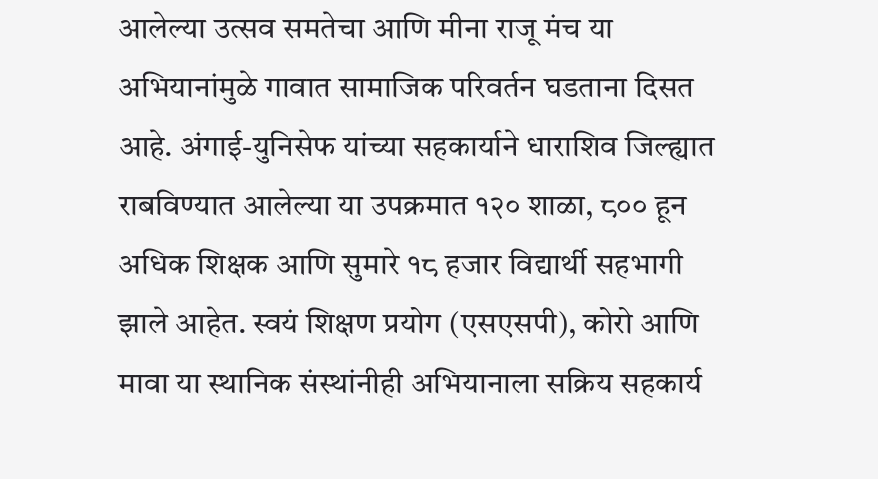आलेल्या उत्सव समतेचा आणि मीना राजू मंच या अभियानांमुळे गावात सामाजिक परिवर्तन घडताना दिसत आहे. अंगाई-युनिसेफ यांच्या सहकार्याने धाराशिव जिल्ह्यात राबविण्यात आलेल्या या उपक्रमात १२० शाळा, ८०० हून अधिक शिक्षक आणि सुमारे १८ हजार विद्यार्थी सहभागी झाले आहेत. स्वयं शिक्षण प्रयोग (एसएसपी), कोरो आणि मावा या स्थानिक संस्थांनीही अभियानाला सक्रिय सहकार्य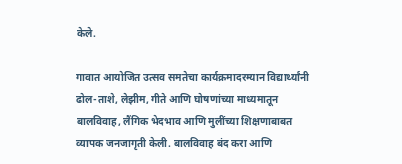केले.

गावात आयोजित उत्सव समतेचा कार्यक्रमादरम्यान विद्यार्थ्यांनी ढोल-ताशे, लेझीम, गीते आणि घोषणांच्या माध्यमातून बालविवाह, लैंगिक भेदभाव आणि मुलींच्या शिक्षणाबाबत व्यापक जनजागृती केली. बालविवाह बंद करा आणि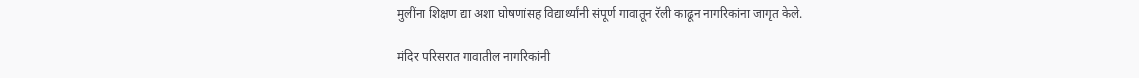मुलींना शिक्षण द्या अशा घोषणांसह विद्यार्थ्यांनी संपूर्ण गावातून रॅली काढून नागरिकांना जागृत केले.

मंदिर परिसरात गावातील नागरिकांनी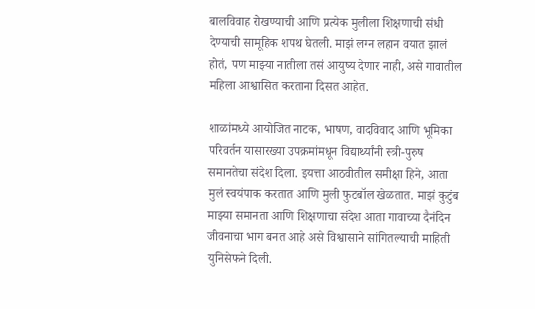बालविवाह रोखण्याची आणि प्रत्येक मुलीला शिक्षणाची संधी देण्याची सामूहिक शपथ घेतली. माझं लग्न लहान वयात झालं होतं, पण माझ्या नातीला तसं आयुष्य देणार नाही, असे गावातील महिला आश्वासित करताना दिसत आहेत.

शाळांमध्ये आयोजित नाटक, भाषण, वादविवाद आणि भूमिका परिवर्तन यासारख्या उपक्रमांमधून विद्यार्थ्यांनी स्त्री-पुरुष समानतेचा संदेश दिला. इयत्ता आठवीतील समीक्षा हिने, आता मुलं स्वयंपाक करतात आणि मुली फुटबॉल खेळतात. माझं कुटुंब माझ्या समानता आणि शिक्षणाचा संदेश आता गावाच्या दैनंदिन जीवनाचा भाग बनत आहे असे विश्वासाने सांगितल्याची माहिती युनिसेफने दिली.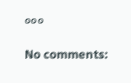०००

No comments: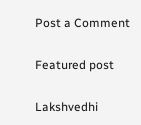Post a Comment

Featured post

Lakshvedhi